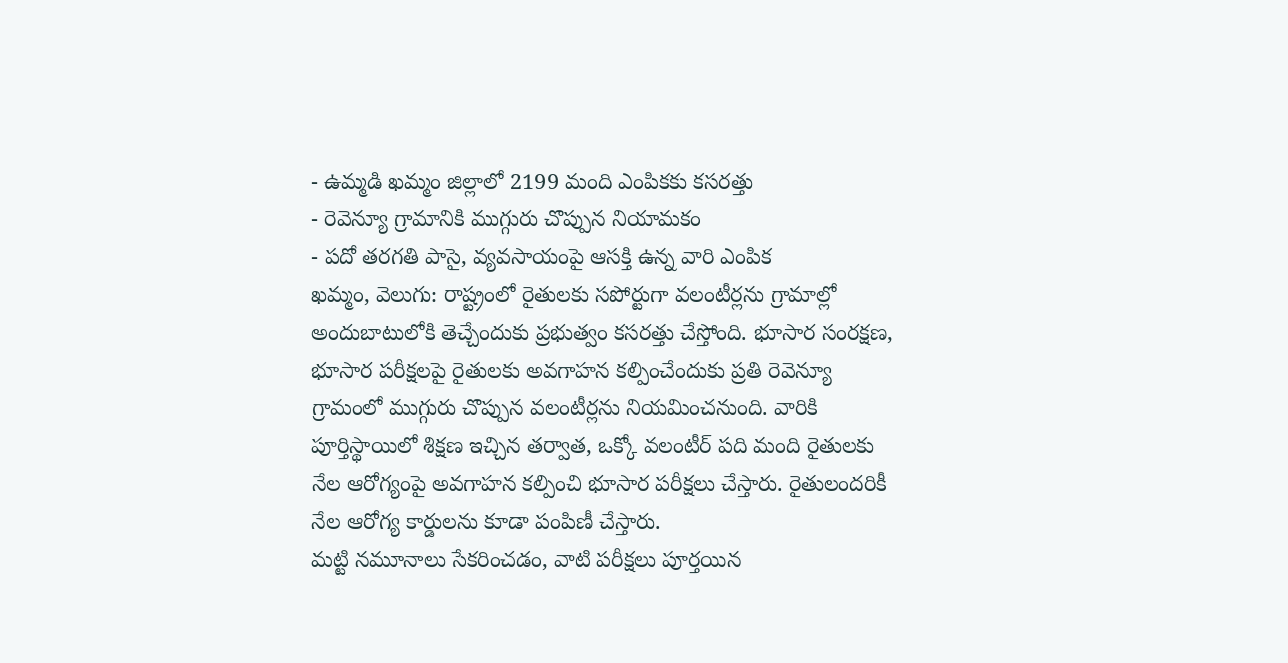- ఉమ్మడి ఖమ్మం జిల్లాలో 2199 మంది ఎంపికకు కసరత్తు
- రెవెన్యూ గ్రామానికి ముగ్గురు చొప్పున నియామకం
- పదో తరగతి పాసై, వ్యవసాయంపై ఆసక్తి ఉన్న వారి ఎంపిక
ఖమ్మం, వెలుగు: రాష్ట్రంలో రైతులకు సపోర్టుగా వలంటీర్లను గ్రామాల్లో అందుబాటులోకి తెచ్చేందుకు ప్రభుత్వం కసరత్తు చేస్తోంది. భూసార సంరక్షణ, భూసార పరీక్షలపై రైతులకు అవగాహన కల్పించేందుకు ప్రతి రెవెన్యూ గ్రామంలో ముగ్గురు చొప్పున వలంటీర్లను నియమించనుంది. వారికి పూర్తిస్థాయిలో శిక్షణ ఇచ్చిన తర్వాత, ఒక్కో వలంటీర్ పది మంది రైతులకు నేల ఆరోగ్యంపై అవగాహన కల్పించి భూసార పరీక్షలు చేస్తారు. రైతులందరికీ నేల ఆరోగ్య కార్డులను కూడా పంపిణీ చేస్తారు.
మట్టి నమూనాలు సేకరించడం, వాటి పరీక్షలు పూర్తయిన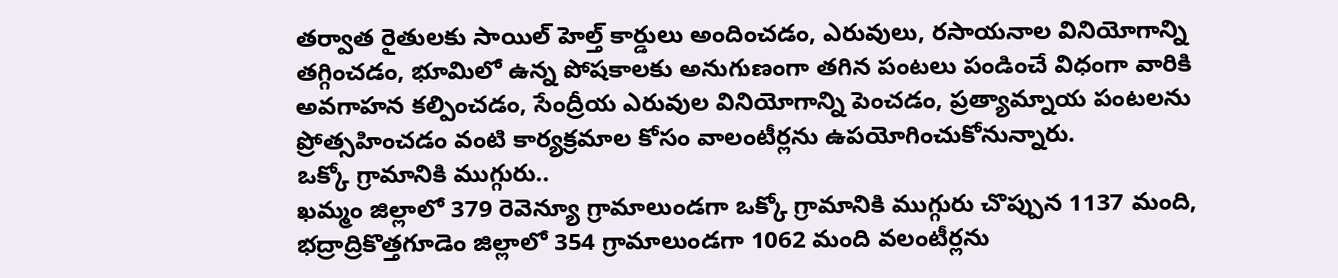తర్వాత రైతులకు సాయిల్ హెల్త్ కార్డులు అందించడం, ఎరువులు, రసాయనాల వినియోగాన్ని తగ్గించడం, భూమిలో ఉన్న పోషకాలకు అనుగుణంగా తగిన పంటలు పండించే విధంగా వారికి అవగాహన కల్పించడం, సేంద్రీయ ఎరువుల వినియోగాన్ని పెంచడం, ప్రత్యామ్నాయ పంటలను ప్రోత్సహించడం వంటి కార్యక్రమాల కోసం వాలంటీర్లను ఉపయోగించుకోనున్నారు.
ఒక్కో గ్రామానికి ముగ్గురు..
ఖమ్మం జిల్లాలో 379 రెవెన్యూ గ్రామాలుండగా ఒక్కో గ్రామానికి ముగ్గురు చొప్పున 1137 మంది, భద్రాద్రికొత్తగూడెం జిల్లాలో 354 గ్రామాలుండగా 1062 మంది వలంటీర్లను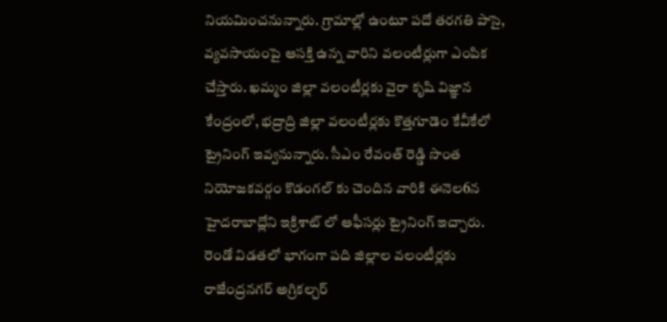నియమించనున్నారు. గ్రామాల్లో ఉంటూ పదో తరగతి పాసై, వ్యవసాయంపై ఆసక్తి ఉన్న వారిని వలంటీర్లుగా ఎంపిక చేస్తారు. ఖమ్మం జిల్లా వలంటీర్లకు వైరా కృషి విజ్ఞాన కేంద్రంలో, భద్రాద్రి జిల్లా వలంటీర్లకు కొత్తగూడెం కేవీకేలో ట్రైనింగ్ ఇవ్వనున్నారు. సీఎం రేవంత్ రెడ్డి సొంత నియోజకవర్గం కొడంగల్ కు చెందిన వారికి ఈనెల6న హైదరాబాద్లోని ఇక్రిశాట్ లో ఆఫీసర్లు ట్రైనింగ్ ఇచ్చారు.
రెండో విడతలో భాగంగా పది జిల్లాల వలంటీర్లకు రాజేంద్రనగర్ అగ్రికల్చర్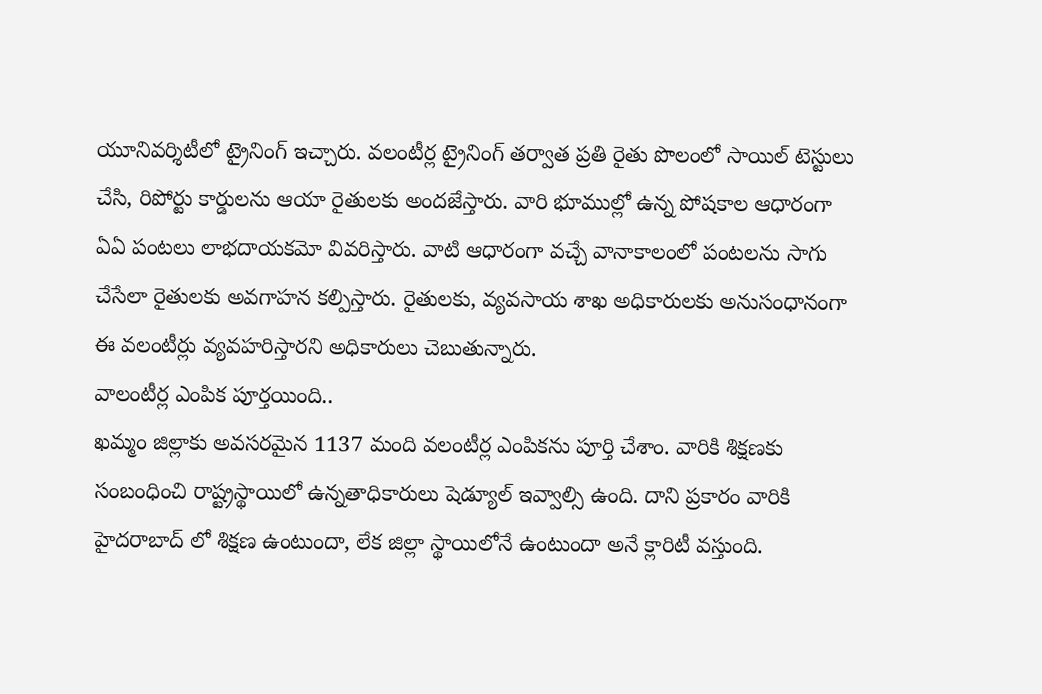యూనివర్శిటీలో ట్రైనింగ్ ఇచ్చారు. వలంటీర్ల ట్రైనింగ్ తర్వాత ప్రతి రైతు పొలంలో సాయిల్ టెస్టులు చేసి, రిపోర్టు కార్డులను ఆయా రైతులకు అందజేస్తారు. వారి భూముల్లో ఉన్న పోషకాల ఆధారంగా ఏఏ పంటలు లాభదాయకమో వివరిస్తారు. వాటి ఆధారంగా వచ్చే వానాకాలంలో పంటలను సాగు చేసేలా రైతులకు అవగాహన కల్పిస్తారు. రైతులకు, వ్యవసాయ శాఖ అధికారులకు అనుసంధానంగా ఈ వలంటీర్లు వ్యవహరిస్తారని అధికారులు చెబుతున్నారు.
వాలంటీర్ల ఎంపిక పూర్తయింది..
ఖమ్మం జిల్లాకు అవసరమైన 1137 మంది వలంటీర్ల ఎంపికను పూర్తి చేశాం. వారికి శిక్షణకు సంబంధించి రాష్ట్రస్థాయిలో ఉన్నతాధికారులు షెడ్యూల్ ఇవ్వాల్సి ఉంది. దాని ప్రకారం వారికి హైదరాబాద్ లో శిక్షణ ఉంటుందా, లేక జిల్లా స్థాయిలోనే ఉంటుందా అనే క్లారిటీ వస్తుంది.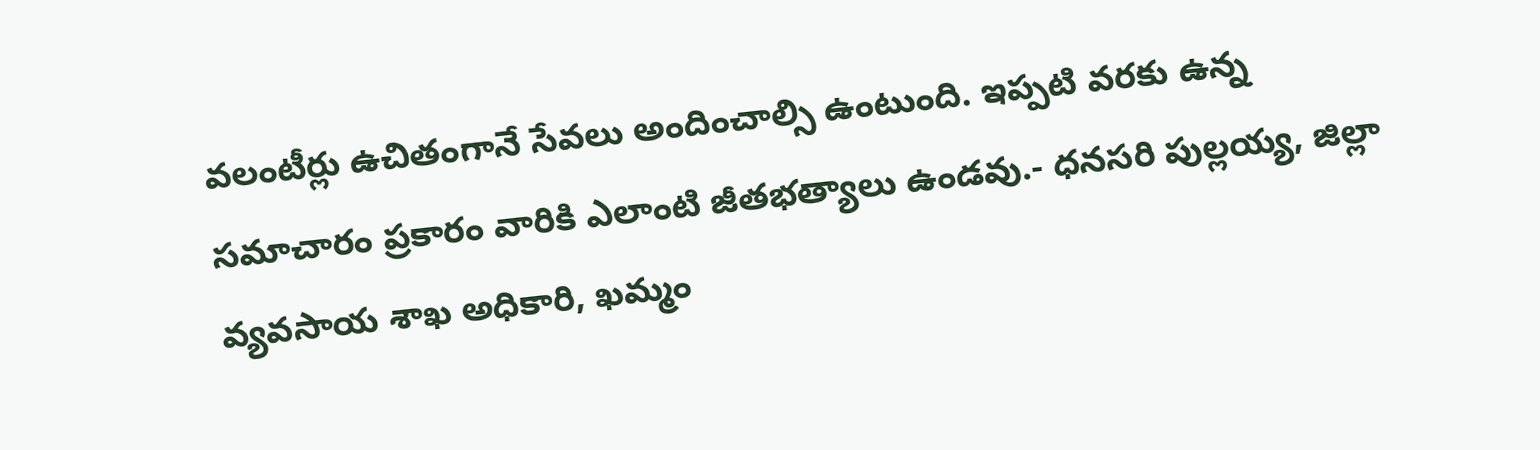వలంటీర్లు ఉచితంగానే సేవలు అందించాల్సి ఉంటుంది. ఇప్పటి వరకు ఉన్న సమాచారం ప్రకారం వారికి ఎలాంటి జీతభత్యాలు ఉండవు.- ధనసరి పుల్లయ్య, జిల్లా వ్యవసాయ శాఖ అధికారి, ఖమ్మం